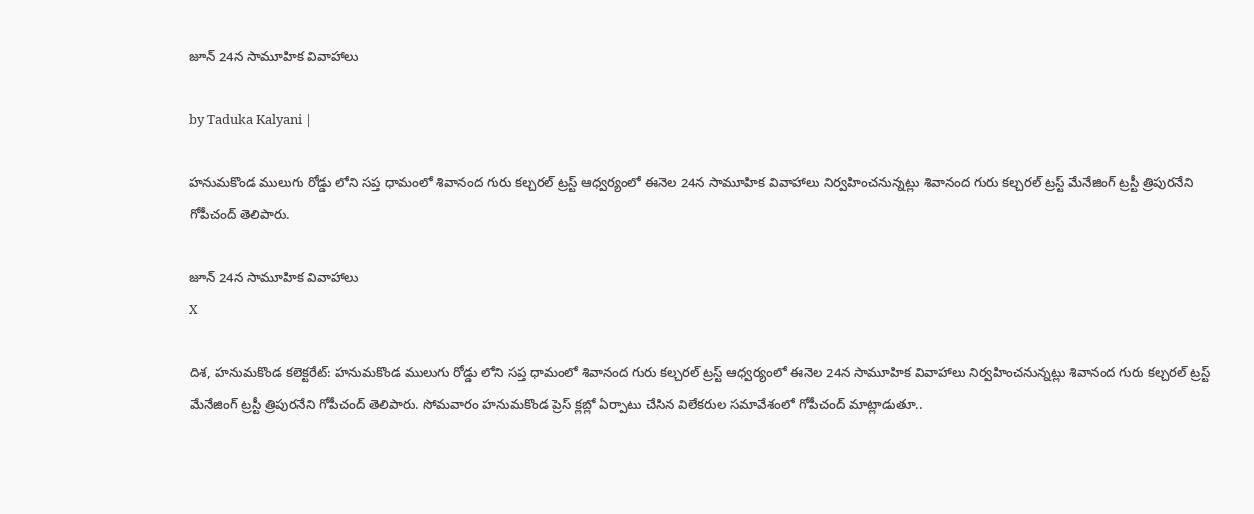జూన్ 24న సామూహిక వివాహాలు

by Taduka Kalyani |

హనుమకొండ ములుగు రోడ్డు లోని సప్త ధామంలో శివానంద గురు కల్చరల్ ట్రస్ట్ ఆధ్వర్యంలో ఈనెల 24న సామూహిక వివాహాలు నిర్వహించనున్నట్లు శివానంద గురు కల్చరల్ ట్రస్ట్ మేనేజింగ్ ట్రస్టీ త్రిపురనేని గోపీచంద్ తెలిపారు.

జూన్ 24న సామూహిక వివాహాలు
X

దిశ, హనుమకొండ కలెక్టరేట్: హనుమకొండ ములుగు రోడ్డు లోని సప్త ధామంలో శివానంద గురు కల్చరల్ ట్రస్ట్ ఆధ్వర్యంలో ఈనెల 24న సామూహిక వివాహాలు నిర్వహించనున్నట్లు శివానంద గురు కల్చరల్ ట్రస్ట్ మేనేజింగ్ ట్రస్టీ త్రిపురనేని గోపీచంద్ తెలిపారు. సోమవారం హనుమకొండ ప్రెస్ క్లబ్లో ఏర్పాటు చేసిన విలేకరుల సమావేశంలో గోపీచంద్ మాట్లాడుతూ..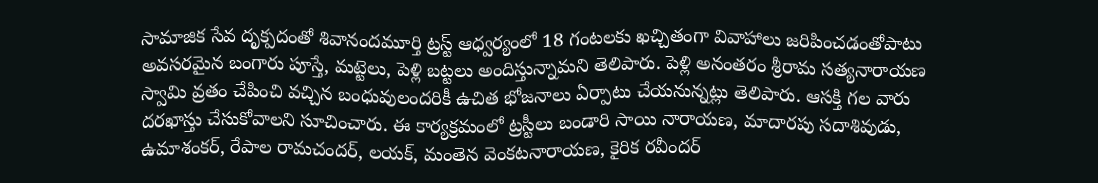సామాజిక సేవ దృక్పదంతో శివానందమూర్తి ట్రస్ట్ ఆధ్వర్యంలో 18 గంటలకు ఖచ్చితంగా వివాహాలు జరిపించడంతోపాటు అవసరమైన బంగారు పూస్తే, మట్టెలు, పెళ్లి బట్టలు అందిస్తున్నామని తెలిపారు. పెళ్లి అనంతరం శ్రీరామ సత్యనారాయణ స్వామి వ్రతం చేపించి వచ్చిన బంధువులందరికీ ఉచిత భోజనాలు ఏర్పాటు చేయనున్నట్లు తెలిపారు. ఆసక్తి గల వారు దరఖాస్తు చేసుకోవాలని సూచించారు. ఈ కార్యక్రమంలో ట్రస్టీలు బండారి సాయి నారాయణ, మాదారపు సదాశివుడు, ఉమాశంకర్, రేపాల రామచందర్, లయక్, మంతెన వెంకటనారాయణ, కైరిక రవీందర్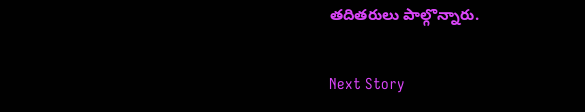తదితరులు పాల్గొన్నారు.

Next Story